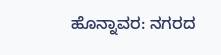ಹೊನ್ನಾವರ: ನಗರದ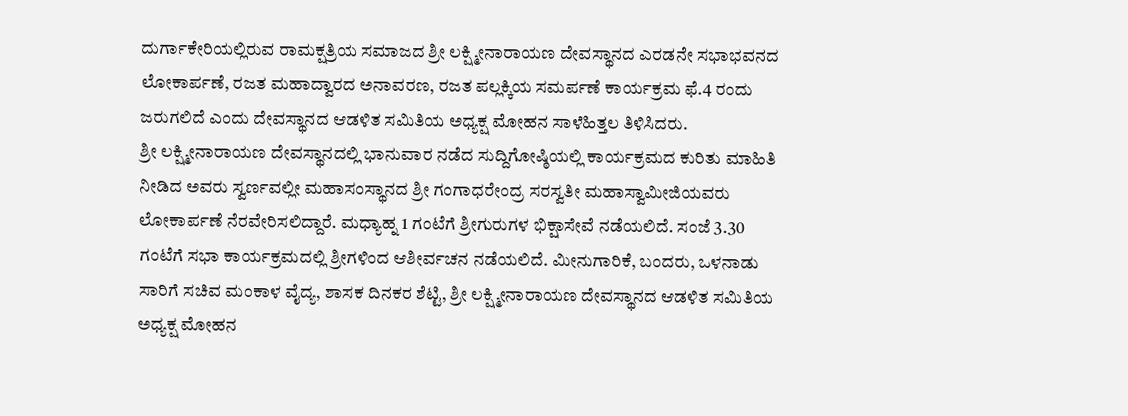ದುರ್ಗಾಕೇರಿಯಲ್ಲಿರುವ ರಾಮಕ್ಷತ್ರಿಯ ಸಮಾಜದ ಶ್ರೀ ಲಕ್ಷ್ಮೀನಾರಾಯಣ ದೇವಸ್ಥಾನದ ಎರಡನೇ ಸಭಾಭವನದ ಲೋಕಾರ್ಪಣೆ, ರಜತ ಮಹಾದ್ವಾರದ ಅನಾವರಣ, ರಜತ ಪಲ್ಲಕ್ಕಿಯ ಸಮರ್ಪಣೆ ಕಾರ್ಯಕ್ರಮ ಫೆ.4 ರಂದು ಜರುಗಲಿದೆ ಎಂದು ದೇವಸ್ಥಾನದ ಆಡಳಿತ ಸಮಿತಿಯ ಅಧ್ಯಕ್ಷ ಮೋಹನ ಸಾಳೆಹಿತ್ತಲ ತಿಳಿಸಿದರು.
ಶ್ರೀ ಲಕ್ಷ್ಮೀನಾರಾಯಣ ದೇವಸ್ಥಾನದಲ್ಲಿ ಭಾನುವಾರ ನಡೆದ ಸುದ್ದಿಗೋಷ್ಠಿಯಲ್ಲಿ ಕಾರ್ಯಕ್ರಮದ ಕುರಿತು ಮಾಹಿತಿ ನೀಡಿದ ಅವರು ಸ್ವರ್ಣವಲ್ಲೀ ಮಹಾಸಂಸ್ಥಾನದ ಶ್ರೀ ಗಂಗಾಧರೇಂದ್ರ ಸರಸ್ವತೀ ಮಹಾಸ್ವಾಮೀಜಿಯವರು ಲೋಕಾರ್ಪಣೆ ನೆರವೇರಿಸಲಿದ್ದಾರೆ. ಮಧ್ಯಾಹ್ನ 1 ಗಂಟೆಗೆ ಶ್ರೀಗುರುಗಳ ಭಿಕ್ಷಾಸೇವೆ ನಡೆಯಲಿದೆ. ಸಂಜೆ 3.30 ಗಂಟೆಗೆ ಸಭಾ ಕಾರ್ಯಕ್ರಮದಲ್ಲಿ ಶ್ರೀಗಳಿಂದ ಆಶೀರ್ವಚನ ನಡೆಯಲಿದೆ. ಮೀನುಗಾರಿಕೆ, ಬಂದರು, ಒಳನಾಡು ಸಾರಿಗೆ ಸಚಿವ ಮಂಕಾಳ ವೈದ್ಯ, ಶಾಸಕ ದಿನಕರ ಶೆಟ್ಟಿ, ಶ್ರೀ ಲಕ್ಷ್ಮೀನಾರಾಯಣ ದೇವಸ್ಥಾನದ ಆಡಳಿತ ಸಮಿತಿಯ ಅಧ್ಯಕ್ಷ ಮೋಹನ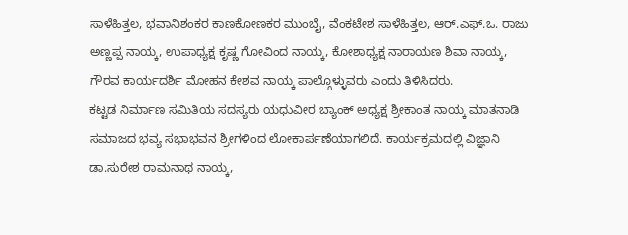ಸಾಳೆಹಿತ್ತಲ, ಭವಾನಿಶಂಕರ ಕಾಣಕೋಣಕರ ಮುಂಬೈ, ವೆಂಕಟೇಶ ಸಾಳೆಹಿತ್ತಲ, ಆರ್.ಎಫ್.ಒ. ರಾಜು ಅಣ್ಣಪ್ಪ ನಾಯ್ಕ, ಉಪಾಧ್ಯಕ್ಷ ಕೃಷ್ಣ ಗೋವಿಂದ ನಾಯ್ಕ, ಕೋಶಾಧ್ಯಕ್ಷ ನಾರಾಯಣ ಶಿವಾ ನಾಯ್ಕ, ಗೌರವ ಕಾರ್ಯದರ್ಶಿ ಮೋಹನ ಕೇಶವ ನಾಯ್ಕ ಪಾಲ್ಗೊಳ್ಳುವರು ಎಂದು ತಿಳಿಸಿದರು.
ಕಟ್ಟಡ ನಿರ್ಮಾಣ ಸಮಿತಿಯ ಸದಸ್ಯರು ಯಧುವೀರ ಬ್ಯಾಂಕ್ ಅಧ್ಯಕ್ಷ ಶ್ರೀಕಾಂತ ನಾಯ್ಕ ಮಾತನಾಡಿ ಸಮಾಜದ ಭವ್ಯ ಸಭಾಭವನ ಶ್ರೀಗಳಿಂದ ಲೋಕಾರ್ಪಣೆಯಾಗಲಿದೆ. ಕಾರ್ಯಕ್ರಮದಲ್ಲಿ ವಿಜ್ಞಾನಿ ಡಾ.ಸುರೇಶ ರಾಮನಾಥ ನಾಯ್ಕ,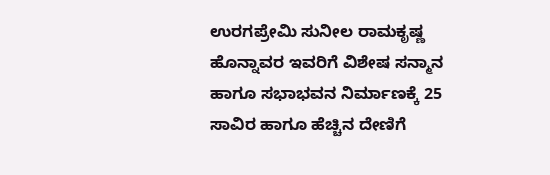ಉರಗಪ್ರೇಮಿ ಸುನೀಲ ರಾಮಕೃಷ್ಣ ಹೊನ್ನಾವರ ಇವರಿಗೆ ವಿಶೇಷ ಸನ್ಮಾನ ಹಾಗೂ ಸಭಾಭವನ ನಿರ್ಮಾಣಕ್ಕೆ 25 ಸಾವಿರ ಹಾಗೂ ಹೆಚ್ಚಿನ ದೇಣಿಗೆ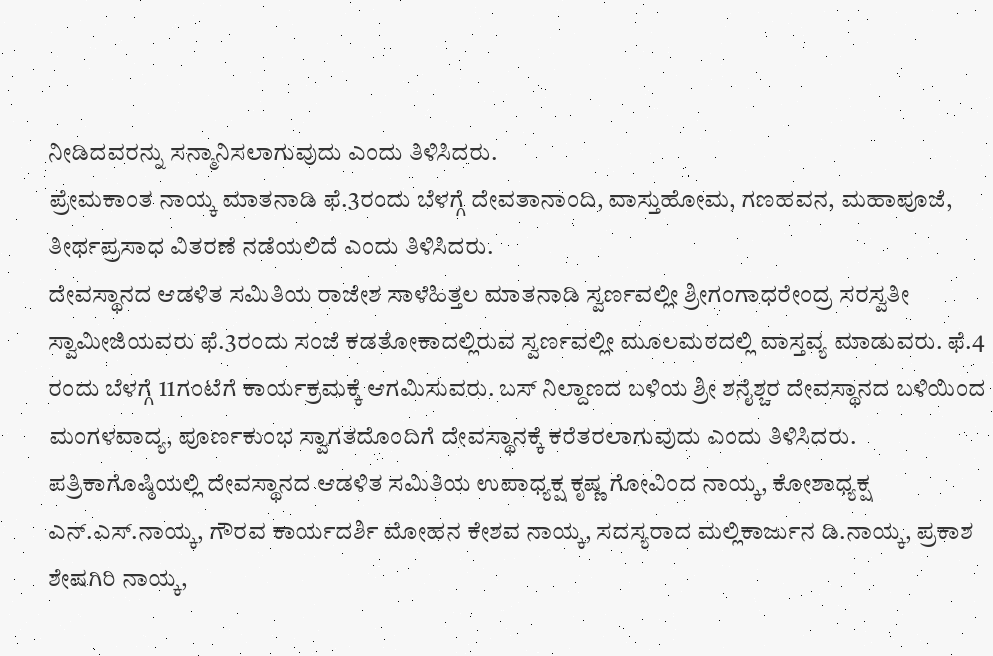ನೀಡಿದವರನ್ನು ಸನ್ಮಾನಿಸಲಾಗುವುದು ಎಂದು ತಿಳಿಸಿದರು.
ಪ್ರೇಮಕಾಂತ ನಾಯ್ಕ ಮಾತನಾಡಿ ಫೆ.3ರಂದು ಬೆಳಗ್ಗೆ ದೇವತಾನಾಂದಿ, ವಾಸ್ತುಹೋಮ, ಗಣಹವನ, ಮಹಾಪೂಜೆ, ತೀರ್ಥಪ್ರಸಾಧ ವಿತರಣೆ ನಡೆಯಲಿದೆ ಎಂದು ತಿಳಿಸಿದರು.
ದೇವಸ್ಥಾನದ ಆಡಳಿತ ಸಮಿತಿಯ ರಾಜೇಶ ಸಾಳೆಹಿತ್ತಲ ಮಾತನಾಡಿ ಸ್ವರ್ಣವಲ್ಲೀ ಶ್ರೀಗಂಗಾಧರೇಂದ್ರ ಸರಸ್ವತೀ ಸ್ವಾಮೀಜಿಯವರು ಫೆ.3ರಂದು ಸಂಜೆ ಕಡತೋಕಾದಲ್ಲಿರುವ ಸ್ವರ್ಣವಲ್ಲೀ ಮೂಲಮಠದಲ್ಲಿ ವಾಸ್ತವ್ಯ ಮಾಡುವರು. ಫೆ.4 ರಂದು ಬೆಳಗ್ಗೆ 11ಗಂಟೆಗೆ ಕಾರ್ಯಕ್ರಮಕ್ಕೆ ಆಗಮಿಸುವರು. ಬಸ್ ನಿಲ್ದಾಣದ ಬಳಿಯ ಶ್ರೀ ಶನೈಶ್ಚರ ದೇವಸ್ಥಾನದ ಬಳಿಯಿಂದ ಮಂಗಳವಾದ್ಯ, ಪೂರ್ಣಕುಂಭ ಸ್ವಾಗತದೊಂದಿಗೆ ದೇವಸ್ಥಾನಕ್ಕೆ ಕರೆತರಲಾಗುವುದು ಎಂದು ತಿಳಿಸಿದರು.
ಪತ್ರಿಕಾಗೊಷ್ಠಿಯಲ್ಲಿ ದೇವಸ್ಥಾನದ ಆಡಳಿತ ಸಮಿತಿಯ ಉಪಾಧ್ಯಕ್ಷ ಕೃಷ್ಣ ಗೋವಿಂದ ನಾಯ್ಕ, ಕೋಶಾಧ್ಯಕ್ಷ ಎನ್.ಎಸ್.ನಾಯ್ಕ, ಗೌರವ ಕಾರ್ಯದರ್ಶಿ ಮೋಹನ ಕೇಶವ ನಾಯ್ಕ, ಸದಸ್ಯರಾದ ಮಲ್ಲಿಕಾರ್ಜುನ ಡಿ.ನಾಯ್ಕ, ಪ್ರಕಾಶ ಶೇಷಗಿರಿ ನಾಯ್ಕ,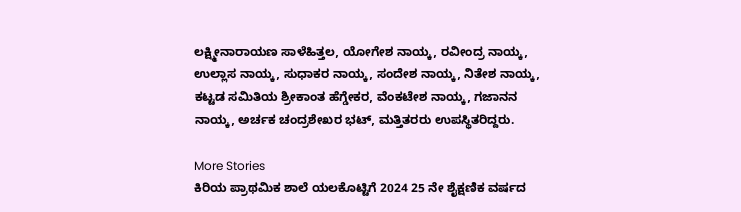ಲಕ್ಷ್ಮೀನಾರಾಯಣ ಸಾಳೆಹಿತ್ತಲ, ಯೋಗೇಶ ನಾಯ್ಕ, ರವೀಂದ್ರ ನಾಯ್ಕ, ಉಲ್ಲಾಸ ನಾಯ್ಕ, ಸುಧಾಕರ ನಾಯ್ಕ, ಸಂದೇಶ ನಾಯ್ಕ, ನಿತೇಶ ನಾಯ್ಕ, ಕಟ್ಟಡ ಸಮಿತಿಯ ಶ್ರೀಕಾಂತ ಹೆಗ್ಡೇಕರ, ವೆಂಕಟೇಶ ನಾಯ್ಕ, ಗಜಾನನ ನಾಯ್ಕ, ಅರ್ಚಕ ಚಂದ್ರಶೇಖರ ಭಟ್, ಮತ್ತಿತರರು ಉಪಸ್ಥಿತರಿದ್ದರು.

More Stories
ಕಿರಿಯ ಪ್ರಾಥಮಿಕ ಶಾಲೆ ಯಲಕೊಟ್ಟಿಗೆ 2024 25 ನೇ ಶೈಕ್ಷಣಿಕ ವರ್ಷದ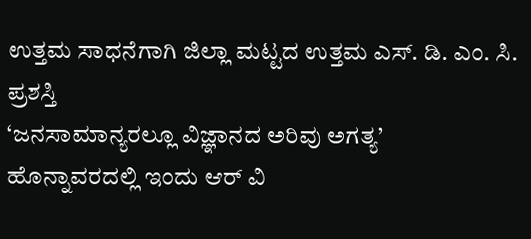ಉತ್ತಮ ಸಾಧನೆಗಾಗಿ ಜಿಲ್ಲಾ ಮಟ್ಟದ ಉತ್ತಮ ಎಸ್. ಡಿ. ಎಂ. ಸಿ. ಪ್ರಶಸ್ತಿ
‘ಜನಸಾಮಾನ್ಯರಲ್ಲೂ ವಿಜ್ಞಾನದ ಅರಿವು ಅಗತ್ಯ’
ಹೊನ್ನಾವರದಲ್ಲಿ ಇಂದು ಆರ್ ವಿ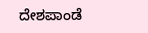ದೇಶಪಾಂಡೆ